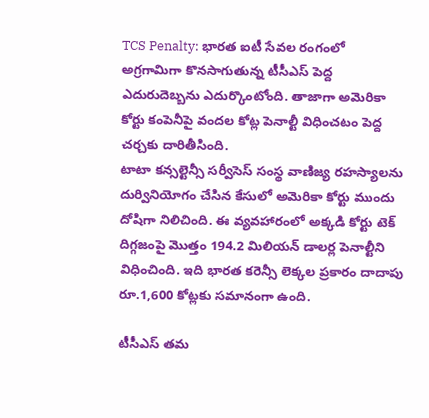TCS Penalty: భారత ఐటీ సేవల రంగంలో అగ్రగామిగా కొనసాగుతున్న టీసీఎస్ పెద్ద ఎదురుదెబ్బను ఎదుర్కొంటోంది. తాజాగా అమెరికా కోర్టు కంపెనీపై వందల కోట్ల పెనాల్టీ విధించటం పెద్ద చర్చకు దారితీసింది.
టాటా కన్సల్టెన్సీ సర్వీసెస్ సంస్థ వాణిజ్య రహస్యాలను దుర్వినియోగం చేసిన కేసులో అమెరికా కోర్టు ముందు దోషిగా నిలిచింది. ఈ వ్యవహారంలో అక్కడి కోర్టు టెక్ దిగ్గజంపై మెుత్తం 194.2 మిలియన్ డాలర్ల పెనాల్టీని విధించింది. ఇది భారత కరెన్సీ లెక్కల ప్రకారం దాదాపు రూ.1,600 కోట్లకు సమానంగా ఉంది.

టీసీఎస్ తమ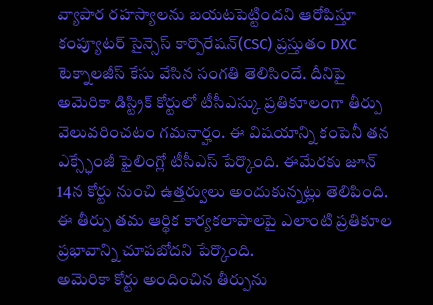వ్యాపార రహస్యాలను బయటపెట్టిందని ఆరోపిస్తూ కంప్యూటర్ సైన్సెస్ కార్పొరేషన్(CSC) ప్రస్తుతం DXC టెక్నాలజీస్ కేసు వేసిన సంగతి తెలిసిందే. దీనిపై అమెరికా డిస్ట్రిక్ కోర్టులో టీసీఎస్కు ప్రతికూలంగా తీర్పు వెలువరించటం గమనార్హం. ఈ విషయాన్ని కంపెనీ తన ఎక్స్ఛేంజీ ఫైలింగ్లో టీసీఎస్ పేర్కొంది. ఈమేరకు జూన్ 14న కోర్టు నుంచి ఉత్తర్వులు అందుకున్నట్లు తెలిపింది. ఈ తీర్పు తమ ఆర్థిక కార్యకలాపాలపై ఎలాంటి ప్రతికూల ప్రభావాన్ని చూపబోదని పేర్కొంది.
అమెరికా కోర్టు అందించిన తీర్పును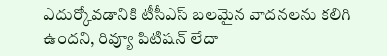ఎదుర్కోవడానికి టీసీఎస్ బలమైన వాదనలను కలిగి ఉందని, రివ్యూ పిటిషన్ లేదా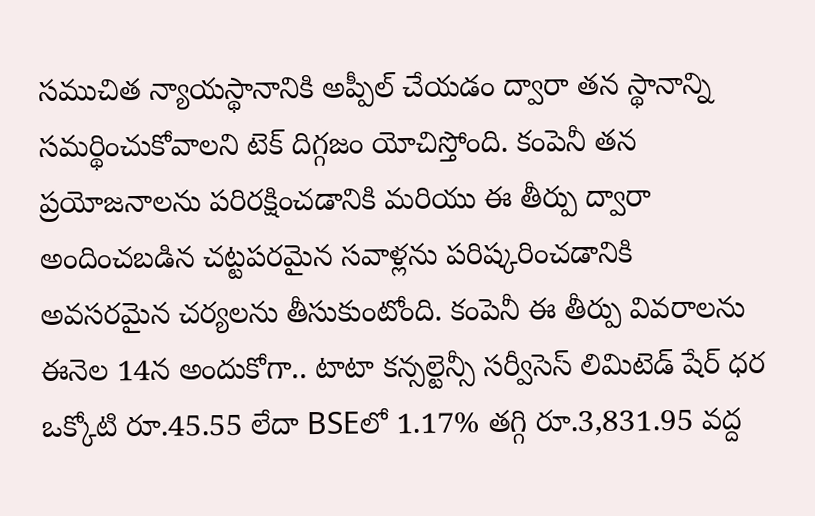సముచిత న్యాయస్థానానికి అప్పీల్ చేయడం ద్వారా తన స్థానాన్ని సమర్థించుకోవాలని టెక్ దిగ్గజం యోచిస్తోంది. కంపెనీ తన ప్రయోజనాలను పరిరక్షించడానికి మరియు ఈ తీర్పు ద్వారా అందించబడిన చట్టపరమైన సవాళ్లను పరిష్కరించడానికి అవసరమైన చర్యలను తీసుకుంటోంది. కంపెనీ ఈ తీర్పు వివరాలను ఈనెల 14న అందుకోగా.. టాటా కన్సల్టెన్సీ సర్వీసెస్ లిమిటెడ్ షేర్ ధర ఒక్కోటి రూ.45.55 లేదా BSEలో 1.17% తగ్గి రూ.3,831.95 వద్ద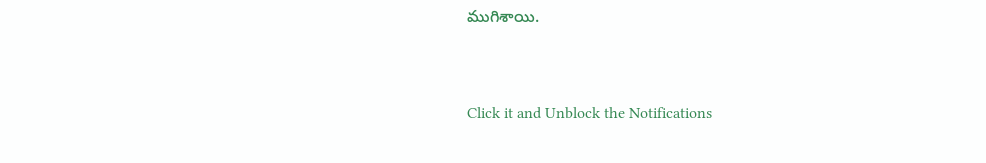ముగిశాయి.


Click it and Unblock the Notifications